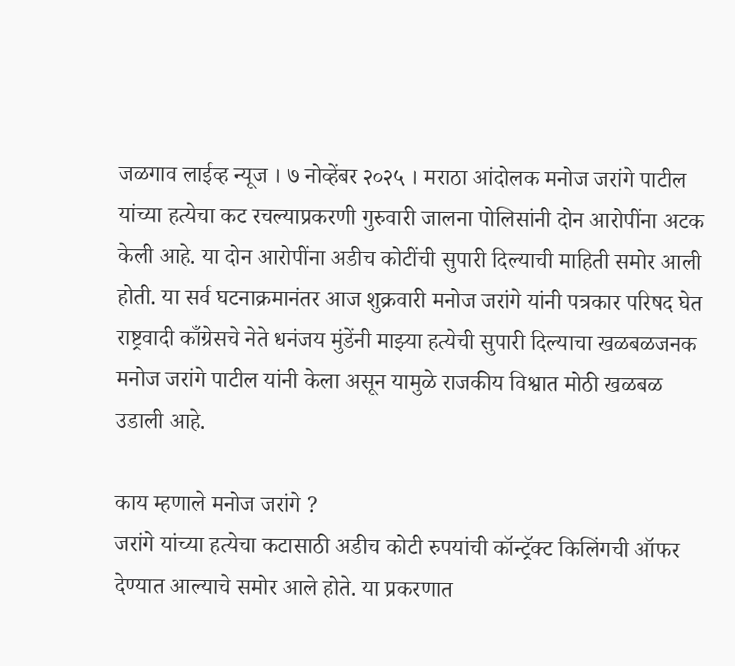जळगाव लाईव्ह न्यूज । ७ नोव्हेंबर २०२५ । मराठा आंदोलक मनोज जरांगे पाटील यांच्या हत्येचा कट रचल्याप्रकरणी गुरुवारी जालना पोलिसांनी दोन आरोपींना अटक केली आहे. या दोन आरोपींना अडीच कोटींची सुपारी दिल्याची माहिती समोर आली होती. या सर्व घटनाक्रमानंतर आज शुक्रवारी मनोज जरांगे यांनी पत्रकार परिषद घेत राष्ट्रवादी काँग्रेसचे नेते धनंजय मुंडेंनी माझ्या हत्येची सुपारी दिल्याचा खळबळजनक मनोज जरांगे पाटील यांनी केला असून यामुळे राजकीय विश्वात मोठी खळबळ उडाली आहे.

काय म्हणाले मनोज जरांगे ?
जरांगे यांच्या हत्येचा कटासाठी अडीच कोटी रुपयांची कॉन्ट्रॅक्ट किलिंगची ऑफर देण्यात आल्याचे समोर आले होते. या प्रकरणात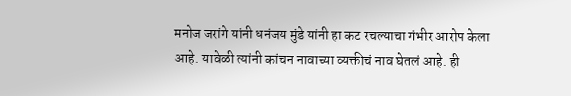मनोज जरांगे यांनी धनंजय मुंडे यांनी हा कट रचल्याचा गंभीर आरोप केला आहे. यावेळी त्यांनी कांचन नावाच्या व्यक्तीचं नाव घेतलं आहे. ही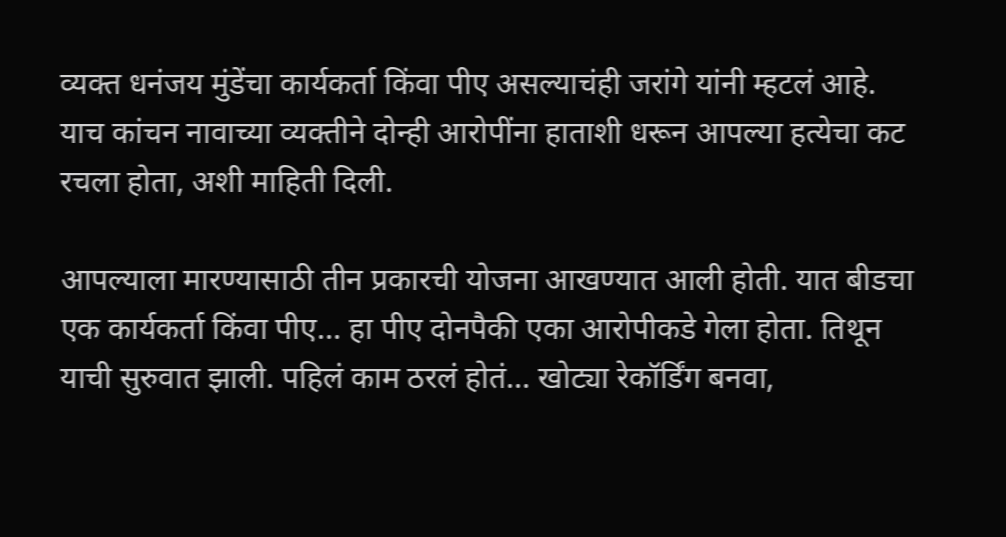व्यक्त धनंजय मुंडेंचा कार्यकर्ता किंवा पीए असल्याचंही जरांगे यांनी म्हटलं आहे. याच कांचन नावाच्या व्यक्तीने दोन्ही आरोपींना हाताशी धरून आपल्या हत्येचा कट रचला होता, अशी माहिती दिली.

आपल्याला मारण्यासाठी तीन प्रकारची योजना आखण्यात आली होती. यात बीडचा एक कार्यकर्ता किंवा पीए… हा पीए दोनपैकी एका आरोपीकडे गेला होता. तिथून याची सुरुवात झाली. पहिलं काम ठरलं होतं… खोट्या रेकॉर्डिंग बनवा,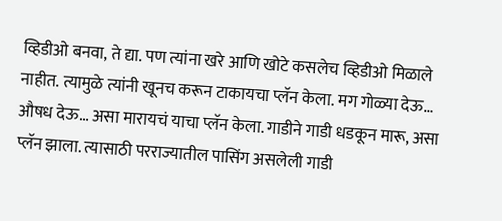व्हिडीओ बनवा, ते द्या. पण त्यांना खरे आणि खोटे कसलेच व्हिडीओ मिळाले नाहीत. त्यामुळे त्यांनी खूनच करून टाकायचा प्लॅन केला. मग गोळ्या देऊ… औषध देऊ… असा मारायचं याचा प्लॅन केला. गाडीने गाडी धडकून मारू, असा प्लॅन झाला. त्यासाठी परराज्यातील पासिंग असलेली गाडी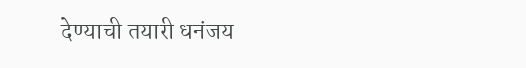देण्याची तयारी धनंजय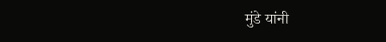मुंडे यांनी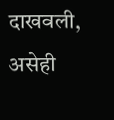दाखवली, असेही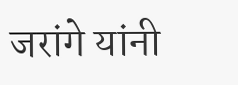जरांगे यांनी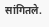सांगितले.